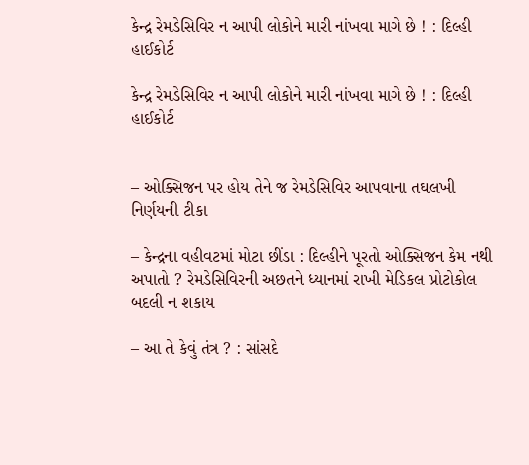કેન્દ્ર રેમડેસિવિર ન આપી લોકોને મારી નાંખવા માગે છે ! : દિલ્હી હાઈકોર્ટ

કેન્દ્ર રેમડેસિવિર ન આપી લોકોને મારી નાંખવા માગે છે ! : દિલ્હી હાઈકોર્ટ


– ઓક્સિજન પર હોય તેને જ રેમડેસિવિર આપવાના તઘલખી નિર્ણયની ટીકા

– કેન્દ્રના વહીવટમાં મોટા છીંડા : દિલ્હીને પૂરતો ઓક્સિજન કેમ નથી અપાતો ? રેમડેસિવિરની અછતને ધ્યાનમાં રાખી મેડિકલ પ્રોટોકોલ બદલી ન શકાય

– આ તે કેવું તંત્ર ? : સાંસદે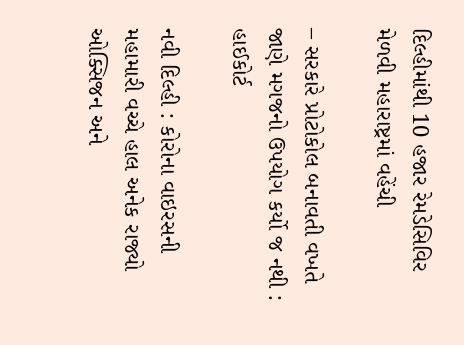દિલ્હીમાંથી 10 હજાર રેમડેસિવિર મેળવી મહારાષ્ટ્રમાં વહેંચી

– સરકારે પ્રોટોકોલ બનાવતી વખતે જાણે મગજનો ઉપયોગ કર્યો જ નથી : હાઈકોર્ટ

નવી દિલ્હી : કોરોના વાઇરસની મહામારી વચ્ચે હાલ અનેક રાજ્યો ઓક્સિજન અને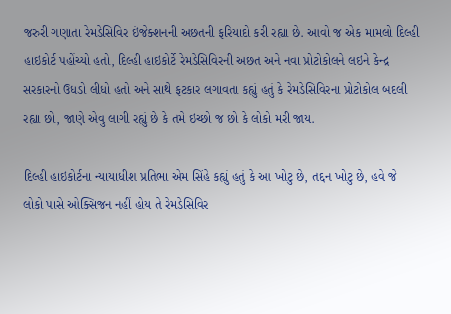જરુરી ગણાતા રેમડેસિવિર ઇંજેક્શનની અછતની ફરિયાદો કરી રહ્યા છે. આવો જ એક મામલો દિલ્હી હાઇકોર્ટ પહોંચ્યો હતો, દિલ્હી હાઇકોર્ટે રેમડેસિવિરની અછત અને નવા પ્રોટોકોલને લઇને કેન્દ્ર સરકારનો ઉધડો લીધો હતો અને સાથે ફટકાર લગાવતા કહ્યું હતું કે રેમડેસિવિરના પ્રોટોકોલ બદલી રહ્યા છો, જાણે એવુ લાગી રહ્યું છે કે તમે ઇચ્છો જ છો કે લોકો મરી જાય.

દિલ્હી હાઇકોર્ટના ન્યાયાધીશ પ્રતિભા એમ સિંહે કહ્યું હતું કે આ ખોટુ છે, તદ્દન ખોટુ છે, હવે જે લોકો પાસે ઓક્સિજન નહીં હોય તે રેમડેસિવિર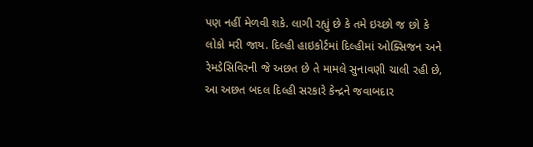પણ નહીં મેળવી શકે. લાગી રહ્યું છે કે તમે ઇચ્છો જ છો કે લોકો મરી જાય. દિલ્હી હાઇકોર્ટમાં દિલ્હીમાં ઓક્સિજન અને રેમડેસિવિરની જે અછત છે તે મામલે સુનાવણી ચાલી રહી છે, આ અછત બદલ દિલ્હી સરકારે કેન્દ્રને જવાબદાર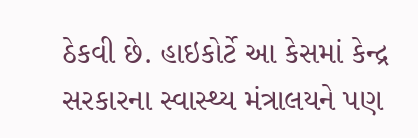ઠેકવી છે. હાઇકોર્ટે આ કેસમાં કેન્દ્ર સરકારના સ્વાસ્થ્ય મંત્રાલયને પણ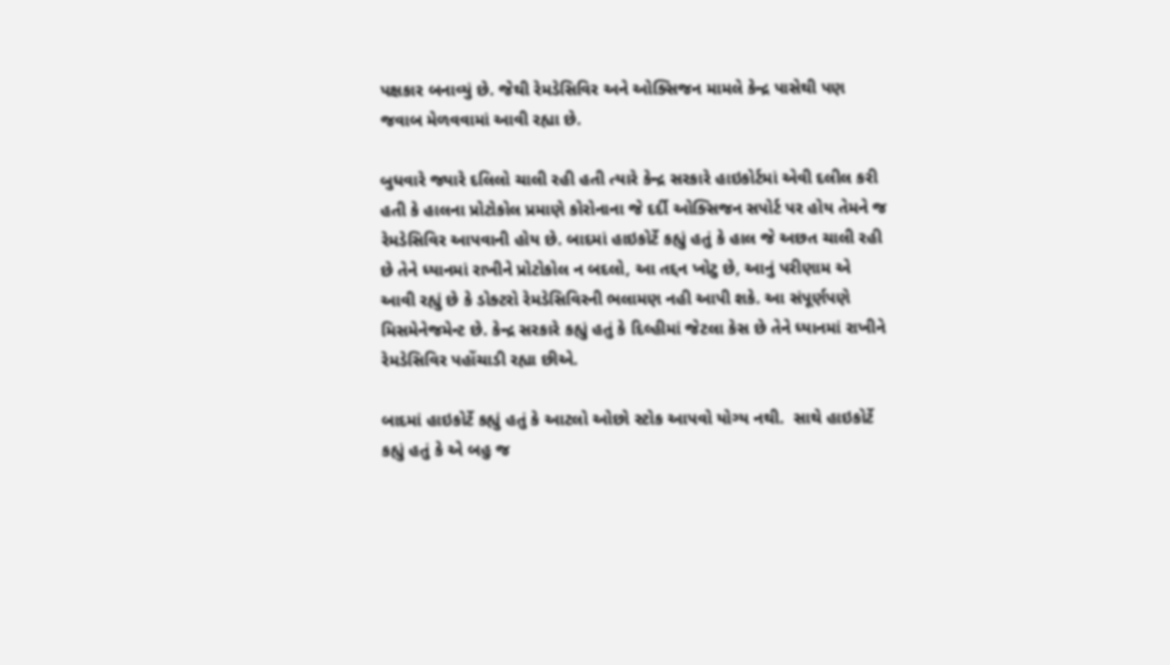પક્ષકાર બનાવ્યું છે. જેથી રેમડેસિવિર અને ઓક્સિજન મામલે કેન્દ્ર પાસેથી પણ જવાબ મેળવવામાં આવી રહ્યા છે.

બુધવારે જ્યારે દલિલો ચાલી રહી હતી ત્યારે કેન્દ્ર સરકારે હાઇકોર્ટમાં એવી દલીલ કરી હતી કે હાલના પ્રોટોકોલ પ્રમાણે કોરોનાના જે દર્દી ઓક્સિજન સપોર્ટ પર હોય તેમને જ રેમડેસિવિર આપવાની હોય છે. બાદમાં હાઇકોર્ટે કહ્યું હતું કે હાલ જે અછત ચાલી રહી છે તેને ધ્યાનમાં રાખીને પ્રોટોકોલ ન બદલો, આ તદ્દન ખોટુ છે, આનું પરીણામ એ આવી રહ્યું છે કે ડોક્ટરો રેમડેસિવિરની ભલામણ નહી આપી શકે. આ સંપૂર્ણપણે મિસમેનેજમેન્ટ છે. કેન્દ્ર સરકારે કહ્યું હતું કે દિલ્હીમાં જેટલા કેસ છે તેને ધ્યાનમાં રાખીને રેમડેસિવિર પહોંચાડી રહ્યા છીએ.

બાદમાં હાઇકોર્ટે કહ્યું હતું કે આટલો ઓછો સ્ટોક આપવો યોગ્ય નથી.  સાથે હાઇકોર્ટે કહ્યું હતું કે એ બહુ જ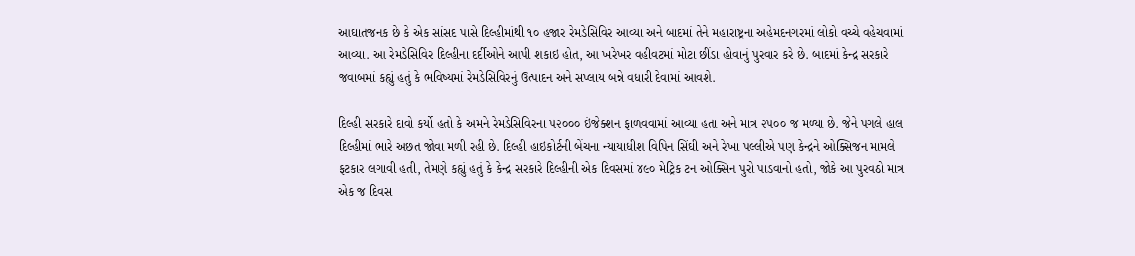આઘાતજનક છે કે એક સાંસદ પાસે દિલ્હીમાંથી ૧૦ હજાર રેમડેસિવિર આવ્યા અને બાદમાં તેને મહારાષ્ટ્રના અહેમદનગરમાં લોકો વચ્ચે વહેચવામાં આવ્યા. આ રેમડેસિવિર દિલ્હીના દર્દીઓને આપી શકાઇ હોત, આ ખરેખર વહીવટમાં મોટા છીંડા હોવાનું પુરવાર કરે છે. બાદમાં કેન્દ્ર સરકારે જવાબમાં કહ્યું હતું કે ભવિષ્યમાં રેમડેસિવિરનું ઉત્પાદન અને સપ્લાય બન્ને વધારી દેવામાં આવશે.

દિલ્હી સરકારે દાવો કર્યો હતો કે અમને રેમડેસિવિરના ૫૨૦૦૦ ઇંજેક્શન ફાળવવામાં આવ્યા હતા અને માત્ર ૨૫૦૦ જ મળ્યા છે. જેને પગલે હાલ દિલ્હીમાં ભારે અછત જોવા મળી રહી છે. દિલ્હી હાઇકોર્ટની બેંચના ન્યાયાધીશ વિપિન સિંઘી અને રેખા પલ્લીએ પણ કેન્દ્રને ઓક્સિજન મામલે ફટકાર લગાવી હતી, તેમણે કહ્યું હતું કે કેન્દ્ર સરકારે દિલ્હીની એક દિવસમાં ૪૯૦ મેટ્રિક ટન ઓક્સિન પુરો પાડવાનો હતો, જોકે આ પુરવઠો માત્ર એક જ દિવસ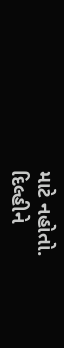માટે નહોતો. દિલ્હીને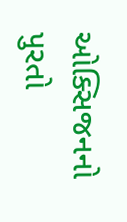ઓક્સિજનનો પુરતો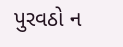પુરવઠો ન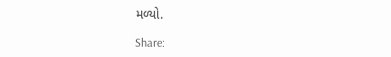મળ્યો.

Share: